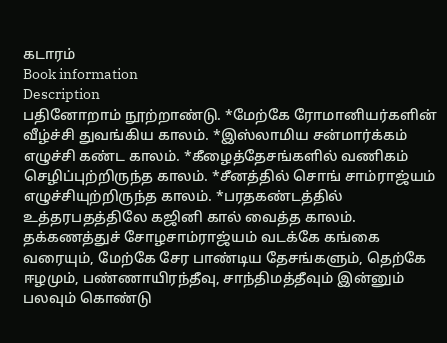கடாரம்
Book information
Description
பதினோறாம் நூற்றாண்டு. *மேற்கே ரோமானியர்களின் வீழ்ச்சி துவங்கிய காலம். *இஸ்லாமிய சன்மார்க்கம் எழுச்சி கண்ட காலம். *கீழைத்தேசங்களில் வணிகம் செழிப்புற்றிருந்த காலம். *சீனத்தில் சொங் சாம்ராஜ்யம் எழுச்சியுற்றிருந்த காலம். *பரதகண்டத்தில் உத்தரபதத்திலே கஜினி கால் வைத்த காலம். தக்கணத்துச் சோழசாம்ராஜ்யம் வடக்கே கங்கை வரையும், மேற்கே சேர பாண்டிய தேசங்களும், தெற்கே ஈழமும், பண்ணாயிரந்தீவு, சாந்திமத்தீவும் இன்னும் பலவும் கொண்டு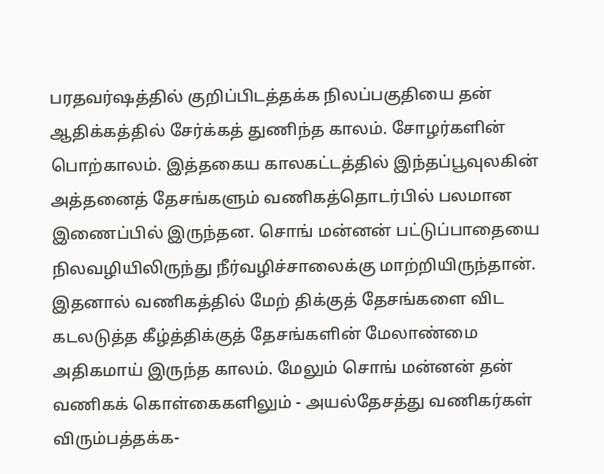பரதவர்ஷத்தில் குறிப்பிடத்தக்க நிலப்பகுதியை தன் ஆதிக்கத்தில் சேர்க்கத் துணிந்த காலம். சோழர்களின் பொற்காலம். இத்தகைய காலகட்டத்தில் இந்தப்பூவுலகின் அத்தனைத் தேசங்களும் வணிகத்தொடர்பில் பலமான இணைப்பில் இருந்தன. சொங் மன்னன் பட்டுப்பாதையை நிலவழியிலிருந்து நீர்வழிச்சாலைக்கு மாற்றியிருந்தான். இதனால் வணிகத்தில் மேற் திக்குத் தேசங்களை விட கடலடுத்த கீழ்த்திக்குத் தேசங்களின் மேலாண்மை அதிகமாய் இருந்த காலம். மேலும் சொங் மன்னன் தன் வணிகக் கொள்கைகளிலும் - அயல்தேசத்து வணிகர்கள் விரும்பத்தக்க-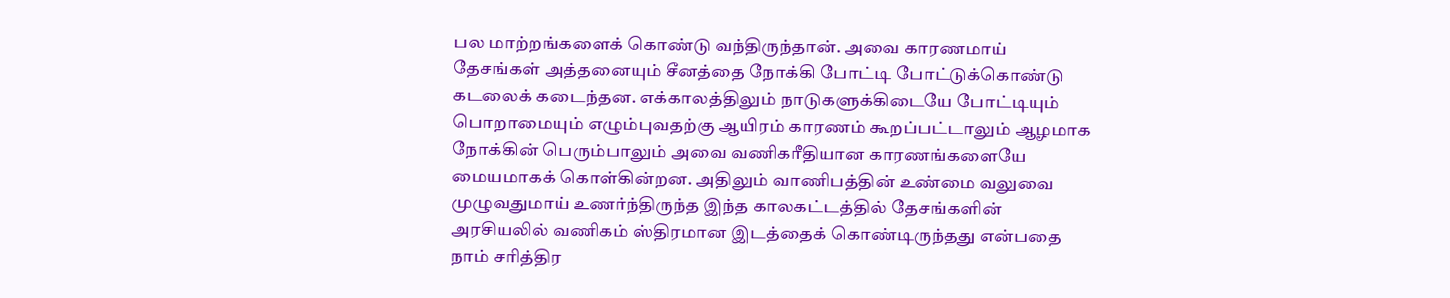பல மாற்றங்களைக் கொண்டு வந்திருந்தான். அவை காரணமாய் தேசங்கள் அத்தனையும் சீனத்தை நோக்கி போட்டி போட்டுக்கொண்டு கடலைக் கடைந்தன. எக்காலத்திலும் நாடுகளுக்கிடையே போட்டியும் பொறாமையும் எழும்புவதற்கு ஆயிரம் காரணம் கூறப்பட்டாலும் ஆழமாக நோக்கின் பெரும்பாலும் அவை வணிகரீதியான காரணங்களையே மையமாகக் கொள்கின்றன. அதிலும் வாணிபத்தின் உண்மை வலுவை முழுவதுமாய் உணர்ந்திருந்த இந்த காலகட்டத்தில் தேசங்களின் அரசியலில் வணிகம் ஸ்திரமான இடத்தைக் கொண்டிருந்தது என்பதை நாம் சரித்திர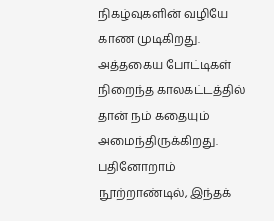நிகழ்வுகளின் வழியே காண முடிகிறது. அத்தகைய போட்டிகள் நிறைந்த காலகட்டத்தில் தான் நம் கதையும் அமைந்திருக்கிறது. பதினோறாம் நூற்றாண்டில், இந்தக்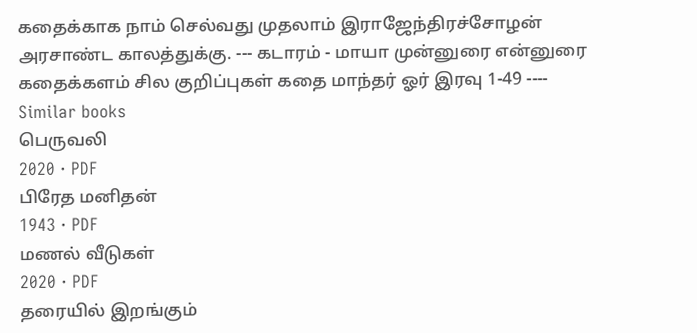கதைக்காக நாம் செல்வது முதலாம் இராஜேந்திரச்சோழன் அரசாண்ட காலத்துக்கு. --- கடாரம் - மாயா முன்னுரை என்னுரை கதைக்களம் சில குறிப்புகள் கதை மாந்தர் ஓர் இரவு 1-49 ----
Similar books
பெருவலி
2020 · PDF
பிரேத மனிதன்
1943 · PDF
மணல் வீடுகள்
2020 · PDF
தரையில் இறங்கும்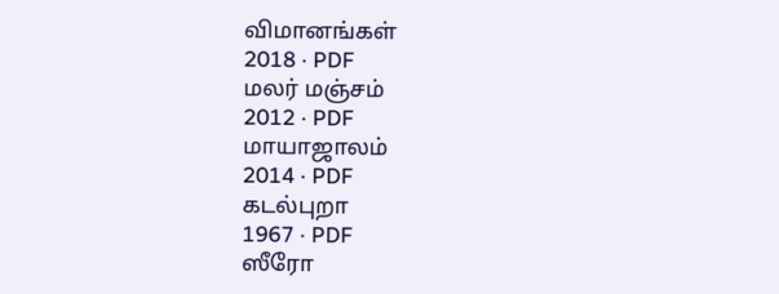விமானங்கள்
2018 · PDF
மலர் மஞ்சம்
2012 · PDF
மாயாஜாலம்
2014 · PDF
கடல்புறா
1967 · PDF
ஸீரோ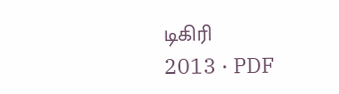டிகிரி
2013 · PDF